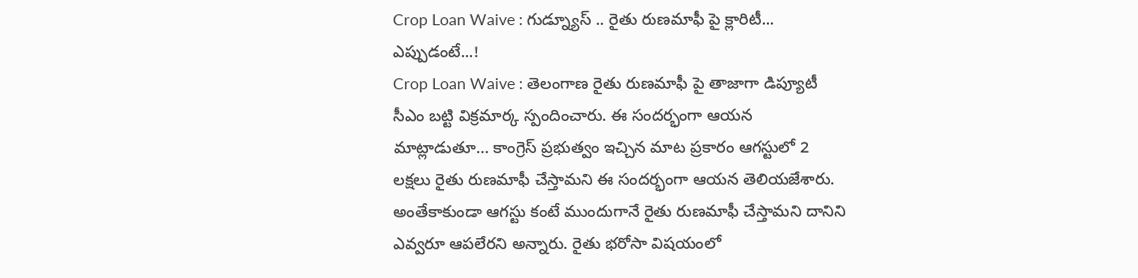Crop Loan Waive : గుడ్న్యూస్ .. రైతు రుణమాఫీ పై క్లారిటీ... ఎప్పుడంటే...!
Crop Loan Waive : తెలంగాణ రైతు రుణమాఫీ పై తాజాగా డిప్యూటీ సీఎం బట్టి విక్రమార్క స్పందించారు. ఈ సందర్భంగా ఆయన మాట్లాడుతూ… కాంగ్రెస్ ప్రభుత్వం ఇచ్చిన మాట ప్రకారం ఆగస్టులో 2 లక్షలు రైతు రుణమాఫీ చేస్తామని ఈ సందర్భంగా ఆయన తెలియజేశారు. అంతేకాకుండా ఆగస్టు కంటే ముందుగానే రైతు రుణమాఫీ చేస్తామని దానిని ఎవ్వరూ ఆపలేరని అన్నారు. రైతు భరోసా విషయంలో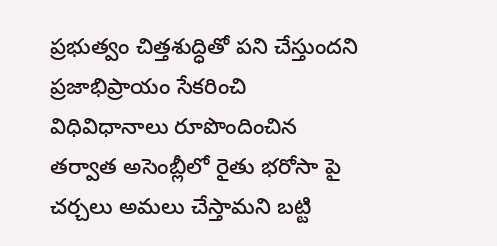ప్రభుత్వం చిత్తశుద్ధితో పని చేస్తుందని ప్రజాభిప్రాయం సేకరించి విధివిధానాలు రూపొందించిన తర్వాత అసెంబ్లీలో రైతు భరోసా పై చర్చలు అమలు చేస్తామని బట్టి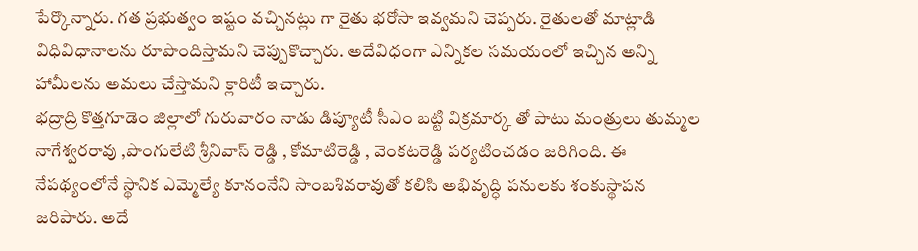పేర్కొన్నారు. గత ప్రభుత్వం ఇష్టం వచ్చినట్లు గా రైతు భరోసా ఇవ్వమని చెప్పరు. రైతులతో మాట్లాడి విధివిధానాలను రూపొందిస్తామని చెప్పుకొచ్చారు. అదేవిధంగా ఎన్నికల సమయంలో ఇచ్చిన అన్ని హామీలను అమలు చేస్తామని క్లారిటీ ఇచ్చారు.
భద్రాద్రి కొత్తగూడెం జిల్లాలో గురువారం నాడు డిప్యూటీ సీఎం బట్టి విక్రమార్క తో పాటు మంత్రులు తుమ్మల నాగేశ్వరరావు ,పొంగులేటి శ్రీనివాస్ రెడ్డి , కోమాటిరెడ్డి , వెంకటరెడ్డి పర్యటించడం జరిగింది. ఈ నేపథ్యంలోనే స్థానిక ఎమ్మెల్యే కూనంనేని సాంబశివరావుతో కలిసి అభివృద్ధి పనులకు శంకుస్థాపన జరిపారు. అదే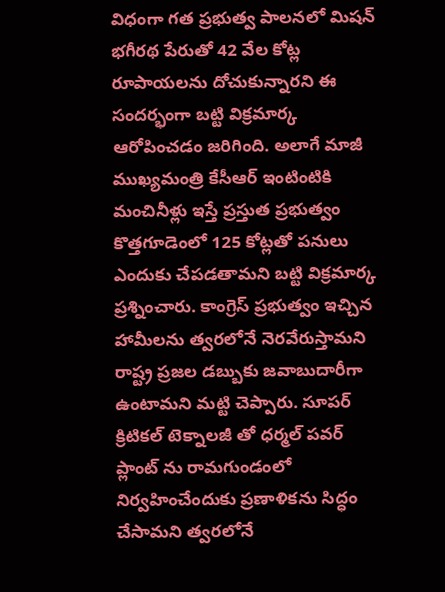విధంగా గత ప్రభుత్వ పాలనలో మిషన్ భగీరథ పేరుతో 42 వేల కోట్ల రూపాయలను దోచుకున్నారని ఈ సందర్భంగా బట్టి విక్రమార్క ఆరోపించడం జరిగింది. అలాగే మాజీ ముఖ్యమంత్రి కేసీఆర్ ఇంటింటికి మంచినీళ్లు ఇస్తే ప్రస్తుత ప్రభుత్వం కొత్తగూడెంలో 125 కోట్లతో పనులు ఎందుకు చేపడతామని బట్టి విక్రమార్క ప్రశ్నించారు. కాంగ్రెస్ ప్రభుత్వం ఇచ్చిన హామీలను త్వరలోనే నెరవేరుస్తామని రాష్ట్ర ప్రజల డబ్బుకు జవాబుదారీగా ఉంటామని మట్టి చెప్పారు. సూపర్ క్రిటికల్ టెక్నాలజీ తో ధర్మల్ పవర్ ప్లాంట్ ను రామగుండంలో నిర్వహించేందుకు ప్రణాళికను సిద్ధం చేసామని త్వరలోనే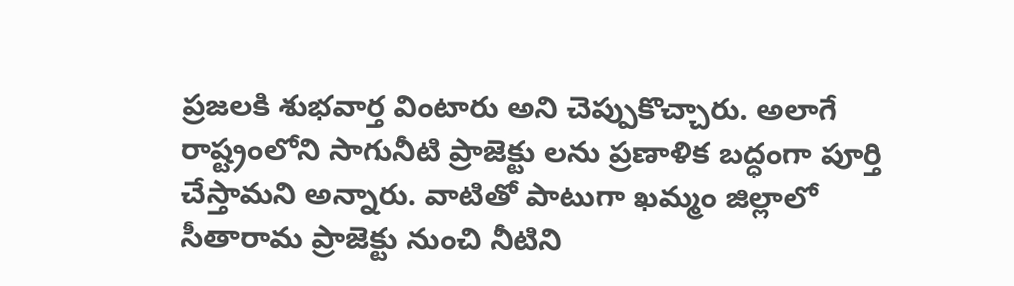ప్రజలకి శుభవార్త వింటారు అని చెప్పుకొచ్చారు. అలాగే రాష్ట్రంలోని సాగునీటి ప్రాజెక్టు లను ప్రణాళిక బద్ధంగా పూర్తి చేస్తామని అన్నారు. వాటితో పాటుగా ఖమ్మం జిల్లాలో సీతారామ ప్రాజెక్టు నుంచి నీటిని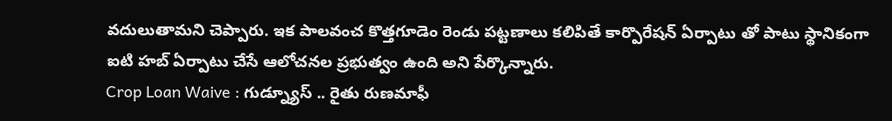వదులుతామని చెప్పారు. ఇక పాలవంచ కొత్తగూడెం రెండు పట్టణాలు కలిపితే కార్పొరేషన్ ఏర్పాటు తో పాటు స్థానికంగా ఐటి హబ్ ఏర్పాటు చేసే ఆలోచనల ప్రభుత్వం ఉంది అని పేర్కొన్నారు.
Crop Loan Waive : గుడ్న్యూస్ .. రైతు రుణమాఫీ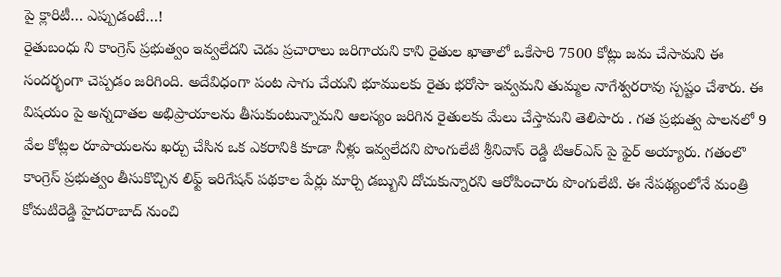పై క్లారిటీ… ఎప్పుడంటే…!
రైతుబంధు ని కాంగ్రెస్ ప్రభుత్వం ఇవ్వలేదని చెడు ప్రచారాలు జరిగాయని కాని రైతుల ఖాతాలో ఒకేసారి 7500 కోట్లు జమ చేసామని ఈ సందర్భంగా చెప్పడం జరిగింది. అదేవిధంగా పంట సాగు చేయని భూములకు రైతు భరోసా ఇవ్వమని తుమ్మల నాగేశ్వరరావు స్పష్టం చేశారు. ఈ విషయం పై అన్నదాతల అభిప్రాయాలను తీసుకుంటున్నామని ఆలస్యం జరిగిన రైతులకు మేలు చేస్తామని తెలిపారు . గత ప్రభుత్వ పాలనలో 9 వేల కోట్లల రూపాయలను ఖర్చు చేసిన ఒక ఎకరానికి కూడా నీళ్లు ఇవ్వలేదని పొంగులేటి శ్రీనివాస్ రెడ్డి టిఆర్ఎస్ పై ఫైర్ అయ్యారు. గతంలొ కాంగ్రెస్ ప్రభుత్వం తీసుకొచ్చిన లిఫ్ట్ ఇరిగేషన్ పథకాల పేర్లు మార్చి డబ్బుని దోచుకున్నారని ఆరోపించారు పొంగులేటి. ఈ నేపథ్యంలోనే మంత్రి కోమటిరెడ్డి హైదరాబాద్ నుంచి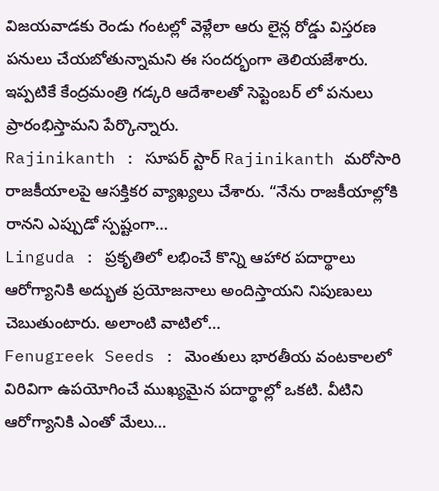విజయవాడకు రెండు గంటల్లో వెళ్లేలా ఆరు లైన్ల రోడ్డు విస్తరణ పనులు చేయబోతున్నామని ఈ సందర్భంగా తెలియజేశారు. ఇప్పటికే కేంద్రమంత్రి గడ్కరి ఆదేశాలతో సెప్టెంబర్ లో పనులు ప్రారంభిస్తామని పేర్కొన్నారు.
Rajinikanth : సూపర్ స్టార్ Rajinikanth మరోసారి రాజకీయాలపై ఆసక్తికర వ్యాఖ్యలు చేశారు. “నేను రాజకీయాల్లోకి రానని ఎప్పుడో స్పష్టంగా…
Linguda : ప్రకృతిలో లభించే కొన్ని ఆహార పదార్థాలు ఆరోగ్యానికి అద్భుత ప్రయోజనాలు అందిస్తాయని నిపుణులు చెబుతుంటారు. అలాంటి వాటిలో…
Fenugreek Seeds : మెంతులు భారతీయ వంటకాలలో విరివిగా ఉపయోగించే ముఖ్యమైన పదార్థాల్లో ఒకటి. వీటిని ఆరోగ్యానికి ఎంతో మేలు…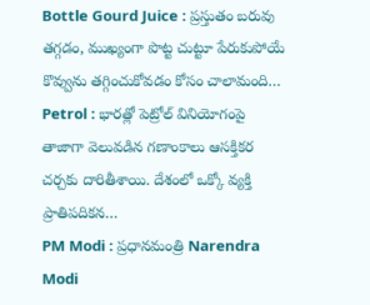Bottle Gourd Juice : ప్రస్తుతం బరువు తగ్గడం, ముఖ్యంగా పొట్ట చుట్టూ పేరుకుపోయే కొవ్వును తగ్గించుకోవడం కోసం చాలామంది…
Petrol : భారత్లో పెట్రోల్ వినియోగంపై తాజాగా వెలువడిన గణాంకాలు ఆసక్తికర చర్చకు దారితీశాయి. దేశంలో ఒక్కో వ్యక్తి ప్రాతిపదికన…
PM Modi : ప్రధానమంత్రి Narendra Modi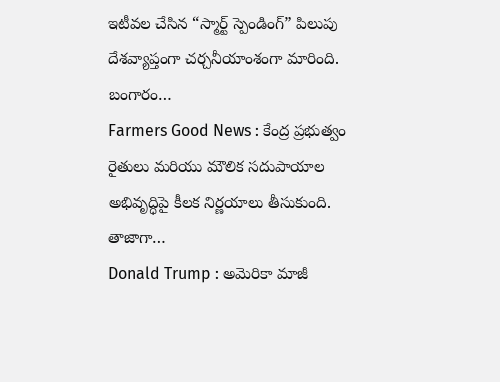ఇటీవల చేసిన “స్మార్ట్ స్పెండింగ్” పిలుపు దేశవ్యాప్తంగా చర్చనీయాంశంగా మారింది. బంగారం…
Farmers Good News : కేంద్ర ప్రభుత్వం రైతులు మరియు మౌలిక సదుపాయాల అభివృద్ధిపై కీలక నిర్ణయాలు తీసుకుంది. తాజాగా…
Donald Trump : అమెరికా మాజీ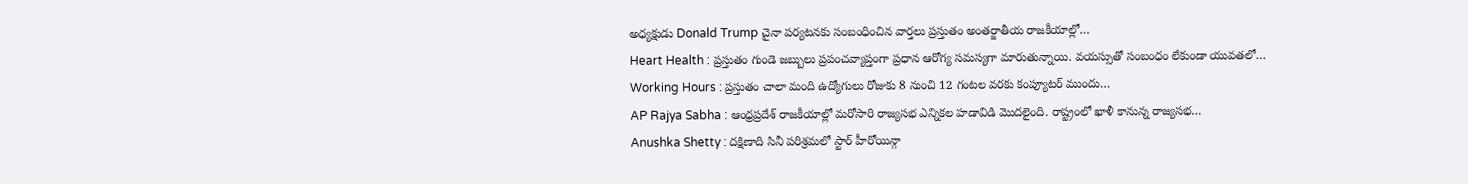అధ్యక్షుడు Donald Trump చైనా పర్యటనకు సంబంధించిన వార్తలు ప్రస్తుతం అంతర్జాతీయ రాజకీయాల్లో…
Heart Health : ప్రస్తుతం గుండె జబ్బులు ప్రపంచవ్యాప్తంగా ప్రధాన ఆరోగ్య సమస్యగా మారుతున్నాయి. వయస్సుతో సంబంధం లేకుండా యువతలో…
Working Hours : ప్రస్తుతం చాలా మంది ఉద్యోగులు రోజుకు 8 నుంచి 12 గంటల వరకు కంప్యూటర్ ముందు…
AP Rajya Sabha : ఆంధ్రప్రదేశ్ రాజకీయాల్లో మరోసారి రాజ్యసభ ఎన్నికల హడావిడి మొదలైంది. రాష్ట్రంలో ఖాళీ కానున్న రాజ్యసభ…
Anushka Shetty : దక్షిణాది సినీ పరిశ్రమలో స్టార్ హీరోయిన్గా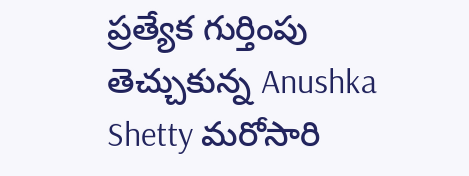ప్రత్యేక గుర్తింపు తెచ్చుకున్న Anushka Shetty మరోసారి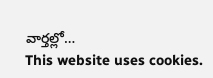వార్తల్లో…
This website uses cookies.